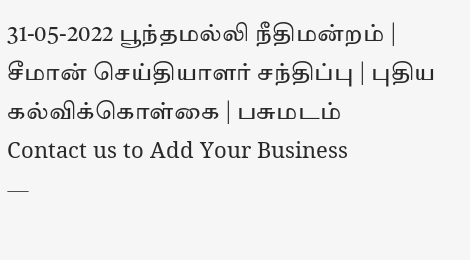31-05-2022 பூந்தமல்லி நீதிமன்றம் | சீமான் செய்தியாளர் சந்திப்பு | புதிய கல்விக்கொள்கை | பசுமடம்
Contact us to Add Your Business
—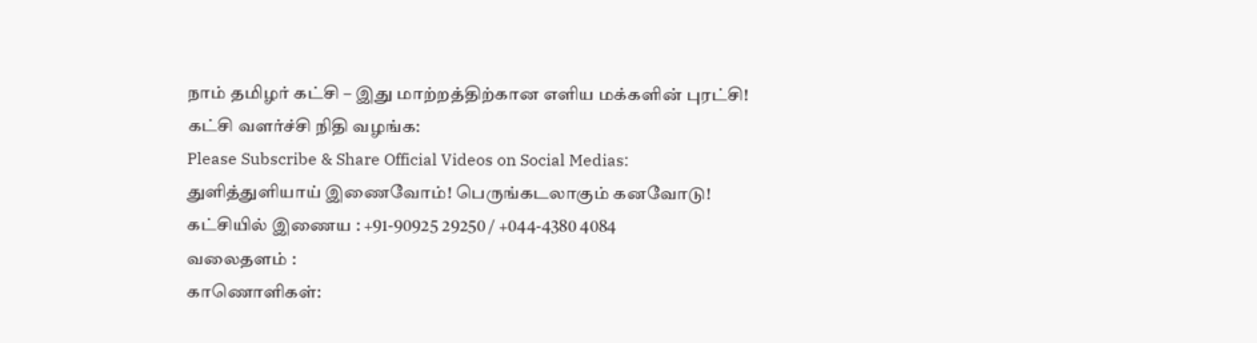நாம் தமிழர் கட்சி – இது மாற்றத்திற்கான எளிய மக்களின் புரட்சி!
கட்சி வளர்ச்சி நிதி வழங்க:
Please Subscribe & Share Official Videos on Social Medias:
துளித்துளியாய் இணைவோம்! பெருங்கடலாகும் கனவோடு!
கட்சியில் இணைய : +91-90925 29250 / +044-4380 4084
வலைதளம் :
காணொளிகள்: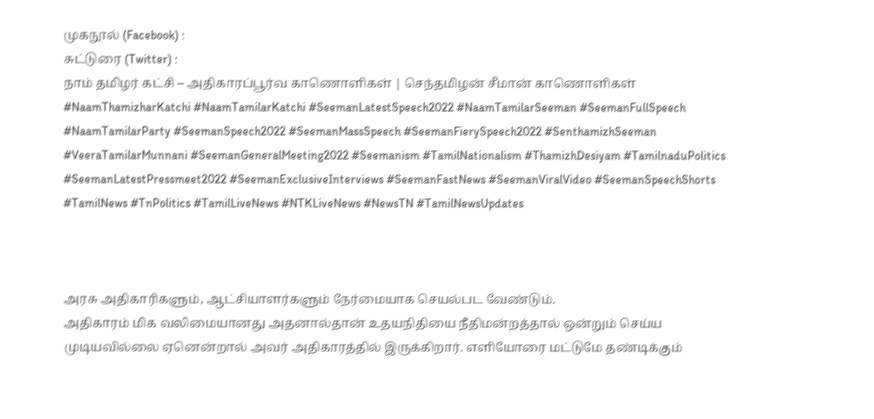முகநூல் (Facebook) :
சுட்டுரை (Twitter) :
நாம் தமிழர் கட்சி – அதிகாரப்பூர்வ காணொளிகள் | செந்தமிழன் சீமான் காணொளிகள்
#NaamThamizharKatchi #NaamTamilarKatchi #SeemanLatestSpeech2022 #NaamTamilarSeeman #SeemanFullSpeech #NaamTamilarParty #SeemanSpeech2022 #SeemanMassSpeech #SeemanFierySpeech2022 #SenthamizhSeeman #VeeraTamilarMunnani #SeemanGeneralMeeting2022 #Seemanism #TamilNationalism #ThamizhDesiyam #TamilnaduPolitics #SeemanLatestPressmeet2022 #SeemanExclusiveInterviews #SeemanFastNews #SeemanViralVideo #SeemanSpeechShorts #TamilNews #TnPolitics #TamilLiveNews #NTKLiveNews #NewsTN #TamilNewsUpdates



அரசு அதிகாரிகளும், ஆட்சியாளர்களும் நேர்மையாக செயல்பட வேண்டும்.
அதிகாரம் மிக வலிமையானது அதனால்தான் உதயநிதியை நீதிமன்றத்தால் ஒன்றும் செய்ய முடியவில்லை ஏனென்றால் அவர் அதிகாரத்தில் இருக்கிறார். எளியோரை மட்டுமே தண்டிக்கும்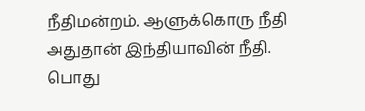நீதிமன்றம். ஆளுக்கொரு நீதி அதுதான் இந்தியாவின் நீதி.
பொது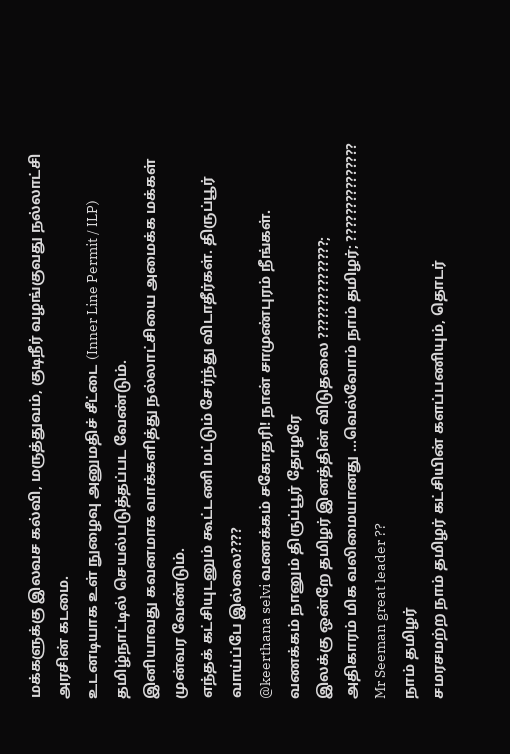மக்களுக்கு இலவச கல்வி, மருத்துவம், குடிநீர் வழங்குவது நல்லாட்சி அரசின் கடமை.
உடனடியாக உள் நுழைவு அனுமதிச் சீட்டை (Inner Line Permit / ILP) தமிழ்நாட்டில் செயல்படுத்தப்பட வேண்டும்.
இனியாவது கவனமாக வாக்களித்து நல்லாட்சியை அமைக்க மக்கள் முன்வர வேண்டும்.
எந்தக் கட்சியுடனும் கூட்டணி மட்டும் சேர்ந்து விடாதீர்கள். திருப்பூர்
வாய்ப்பே இல்லை????
@keerthana selvi வணக்கம் சகோதரி! நான் சாமுண்புரம் நீங்கள்.
வணக்கம் நானும் திருப்பூர் தோழரே
இலக்கு ஒன்றே தமிழர் இனத்தின் விடுதலை ???????????????;
அதிகாரம் மிக வலிமையானது …வெல்வோம் நாம் தமிழர்; ???????????????
Mr Seeman great leader ??
நாம் தமிழர்
சமரசமற்ற நாம் தமிழர் கட்சியின் களப்பணியும், தொடர்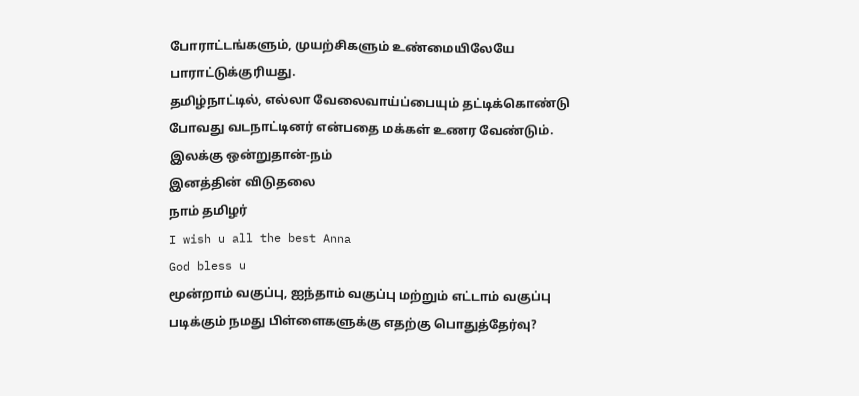போராட்டங்களும், முயற்சிகளும் உண்மையிலேயே பாராட்டுக்குரியது.
தமிழ்நாட்டில், எல்லா வேலைவாய்ப்பையும் தட்டிக்கொண்டு போவது வடநாட்டினர் என்பதை மக்கள் உணர வேண்டும்.
இலக்கு ஒன்றுதான்-நம்
இனத்தின் விடுதலை
நாம் தமிழர்
I wish u all the best Anna
God bless u
மூன்றாம் வகுப்பு, ஐந்தாம் வகுப்பு மற்றும் எட்டாம் வகுப்பு படிக்கும் நமது பிள்ளைகளுக்கு எதற்கு பொதுத்தேர்வு?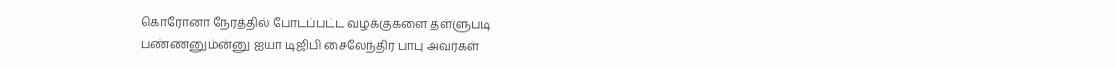கொரோனா நேரத்தில் போடப்பட்ட வழக்குகளை தள்ளுபடி பண்ணனும்ன்னு ஐயா டிஜிபி சைலேந்திர பாபு அவர்கள்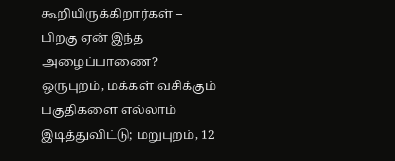கூறியிருக்கிறார்கள் – பிறகு ஏன் இந்த அழைப்பாணை?
ஒருபுறம், மக்கள் வசிக்கும் பகுதிகளை எல்லாம் இடித்துவிட்டு; மறுபுறம், 12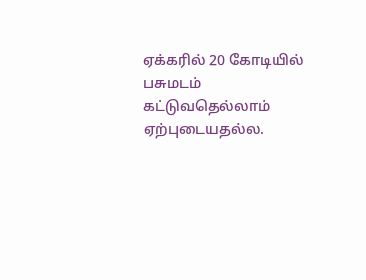ஏக்கரில் 20 கோடியில் பசுமடம் கட்டுவதெல்லாம் ஏற்புடையதல்ல.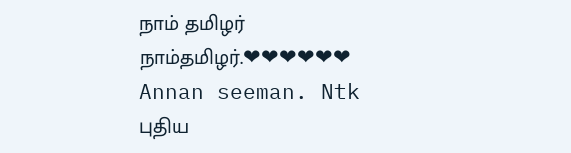நாம் தமிழர்
நாம்தமிழர்.❤❤❤❤❤❤
Annan seeman. Ntk
புதிய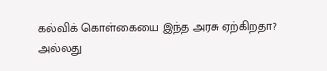கல்விக் கொள்கையை இந்த அரசு ஏற்கிறதா? அல்லது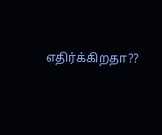எதிர்க்கிறதா??